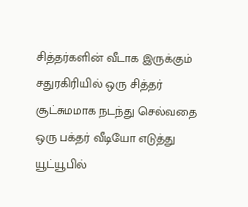சித்தர்களின் வீடாக இருக்கும் சதுரகிரியில் ஒரு சித்தர் சூட்சுமமாக நடந்து செல்வதை ஒரு பக்தர் வீடியோ எடுத்து யூட்யூபில்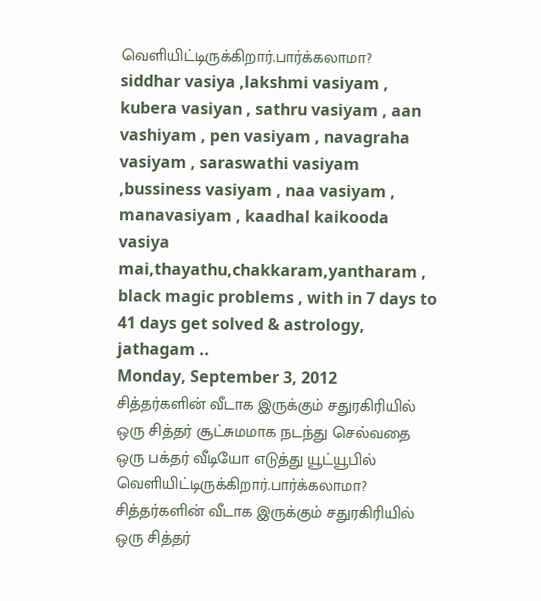வெளியிட்டிருக்கிறார்.பார்க்கலாமா?
siddhar vasiya ,lakshmi vasiyam , kubera vasiyan , sathru vasiyam , aan vashiyam , pen vasiyam , navagraha vasiyam , saraswathi vasiyam ,bussiness vasiyam , naa vasiyam , manavasiyam , kaadhal kaikooda vasiya mai,thayathu,chakkaram,yantharam , black magic problems , with in 7 days to 41 days get solved & astrology, jathagam ..
Monday, September 3, 2012
சித்தர்களின் வீடாக இருக்கும் சதுரகிரியில் ஒரு சித்தர் சூட்சுமமாக நடந்து செல்வதை ஒரு பக்தர் வீடியோ எடுத்து யூட்யூபில் வெளியிட்டிருக்கிறார்.பார்க்கலாமா?
சித்தர்களின் வீடாக இருக்கும் சதுரகிரியில் ஒரு சித்தர்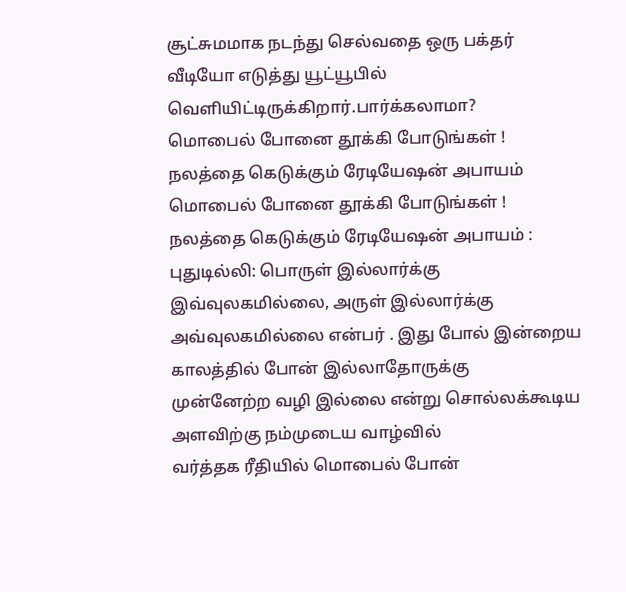சூட்சுமமாக நடந்து செல்வதை ஒரு பக்தர் வீடியோ எடுத்து யூட்யூபில் வெளியிட்டிருக்கிறார்.பார்க்கலாமா?
மொபைல் போனை தூக்கி போடுங்கள் ! நலத்தை கெடுக்கும் ரேடியேஷன் அபாயம்
மொபைல் போனை தூக்கி போடுங்கள் ! நலத்தை கெடுக்கும் ரேடியேஷன் அபாயம் :
புதுடில்லி: பொருள் இல்லார்க்கு இவ்வுலகமில்லை, அருள் இல்லார்க்கு
அவ்வுலகமில்லை என்பர் . இது போல் இன்றைய காலத்தில் போன் இல்லாதோருக்கு
முன்னேற்ற வழி இல்லை என்று சொல்லக்கூடிய அளவிற்கு நம்முடைய வாழ்வில்
வர்த்தக ரீதியில் மொபைல் போன்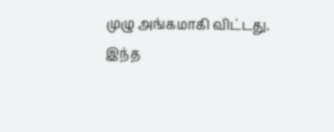முழு அங்கமாகி விட்டது.
இந்த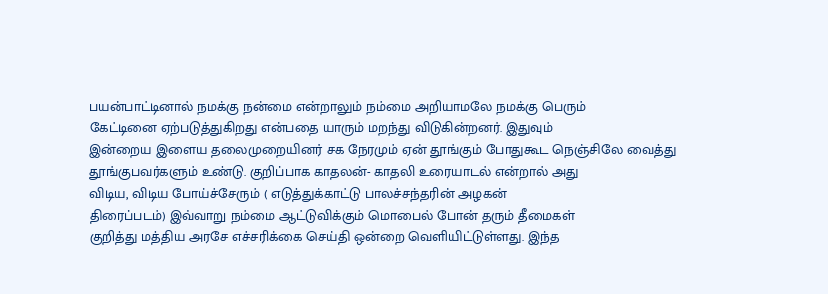பயன்பாட்டினால் நமக்கு நன்மை என்றாலும் நம்மை அறியாமலே நமக்கு பெரும்
கேட்டினை ஏற்படுத்துகிறது என்பதை யாரும் மறந்து விடுகின்றனர். இதுவும்
இன்றைய இளைய தலைமுறையினர் சக நேரமும் ஏன் தூங்கும் போதுகூட நெஞ்சிலே வைத்து
தூங்குபவர்களும் உண்டு. குறிப்பாக காதலன்- காதலி உரையாடல் என்றால் அது
விடிய, விடிய போய்ச்சேரும் ( எடுத்துக்காட்டு பாலச்சந்தரின் அழகன்
திரைப்படம்) இவ்வாறு நம்மை ஆட்டுவிக்கும் மொபைல் போன் தரும் தீமைகள்
குறித்து மத்திய அரசே எச்சரிக்கை செய்தி ஒன்றை வெளியிட்டுள்ளது. இந்த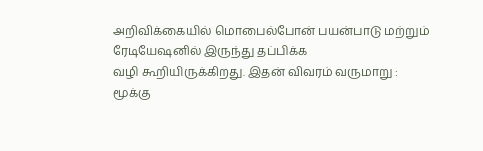அறிவிக்கையில் மொபைல்போன் பயன்பாடு மற்றும் ரேடியேஷனில் இருந்து தப்பிக்க
வழி கூறியிருக்கிறது. இதன் விவரம் வருமாறு :
மூக்கு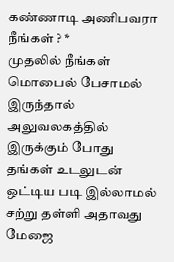கண்ணாடி அணிபவரா நீங்கள் ? *
முதலில் நீங்கள் மொபைல் பேசாமல் இருந்தால் அலுவலகத்தில் இருக்கும் போது
தங்கள் உடலுடன் ஒட்டிய படி இல்லாமல் சற்று தள்ளி அதாவது மேஜை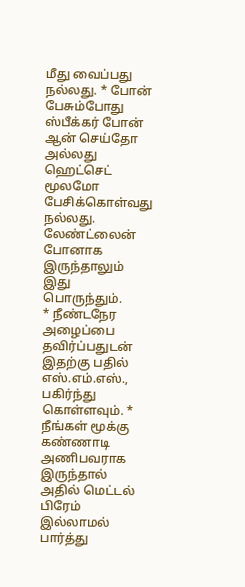மீது வைப்பது
நல்லது. * போன் பேசும்போது ஸ்பீக்கர் போன் ஆன் செய்தோ அல்லது ஹெட்செட்
மூலமோ பேசிக்கொள்வது நல்லது. லேண்ட்லைன் போனாக இருந்தாலும் இது பொருந்தும்.
* நீண்டநேர அழைப்பை தவிர்ப்பதுடன் இதற்கு பதில் எஸ்.எம்.எஸ்., பகிர்ந்து
கொள்ளவும். * நீங்கள் மூக்கு கண்ணாடி அணிபவராக இருந்தால் அதில் மெட்டல்
பிரேம் இல்லாமல் பார்த்து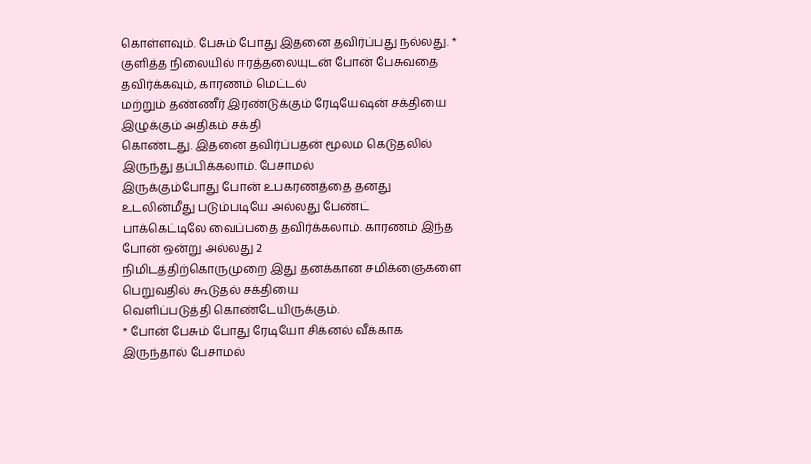கொள்ளவும். பேசும் போது இதனை தவிர்ப்பது நல்லது. *
குளித்த நிலையில் ஈரத்தலையுடன் போன் பேசுவதை தவிர்க்கவும், காரணம் மெட்டல்
மற்றும் தண்ணீர் இரண்டுக்கும் ரேடியேஷன் சக்தியை இழுக்கும் அதிகம் சக்தி
கொண்டது. இதனை தவிர்ப்பதன் மூலம கெடுதலில் இருந்து தப்பிக்கலாம். பேசாமல்
இருக்கும்போது போன் உபகரணத்தை தனது உடலின்மீது படும்படியே அல்லது பேண்ட்
பாக்கெட்டிலே வைப்பதை தவிர்க்கலாம். காரணம் இந்த போன் ஒன்று அல்லது 2
நிமிடத்திற்கொருமுறை இது தனக்கான சமிக்ஞைகளை பெறுவதில் கூடுதல் சக்தியை
வெளிப்படுத்தி கொண்டேயிருக்கும்.
* போன் பேசும் போது ரேடியோ சிக்னல் வீக்காக இருந்தால் பேசாமல்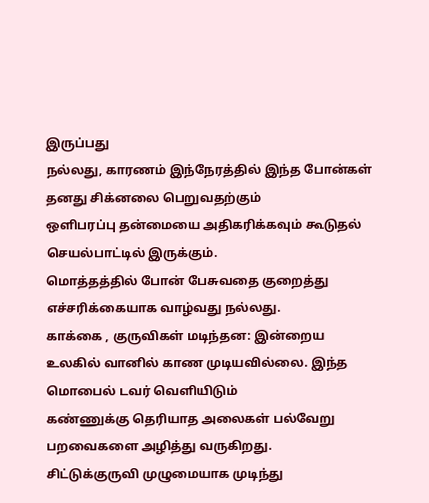இருப்பது
நல்லது, காரணம் இந்நேரத்தில் இந்த போன்கள் தனது சிக்னலை பெறுவதற்கும்
ஒளிபரப்பு தன்மையை அதிகரிக்கவும் கூடுதல் செயல்பாட்டில் இருக்கும்.
மொத்தத்தில் போன் பேசுவதை குறைத்து எச்சரிக்கையாக வாழ்வது நல்லது.
காக்கை , குருவிகள் மடிந்தன: இன்றைய
உலகில் வானில் காண முடியவில்லை. இந்த மொபைல் டவர் வெளியிடும்
கண்ணுக்கு தெரியாத அலைகள் பல்வேறு பறவைகளை அழித்து வருகிறது.
சிட்டுக்குருவி முழுமையாக முடிந்து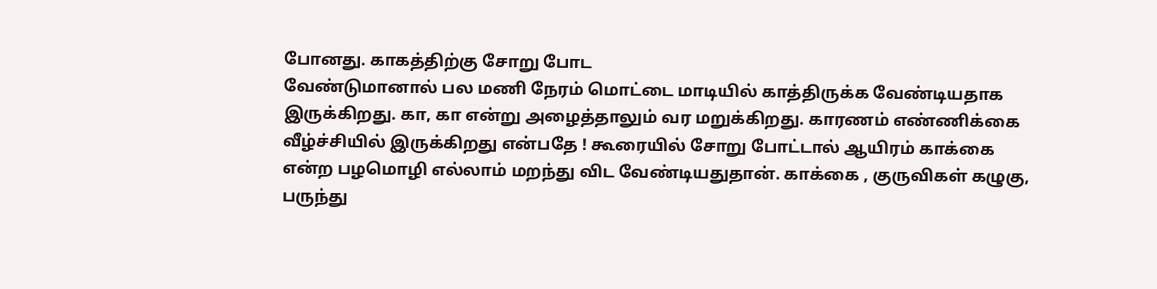போனது. காகத்திற்கு சோறு போட
வேண்டுமானால் பல மணி நேரம் மொட்டை மாடியில் காத்திருக்க வேண்டியதாக
இருக்கிறது. கா, கா என்று அழைத்தாலும் வர மறுக்கிறது. காரணம் எண்ணிக்கை
வீழ்ச்சியில் இருக்கிறது என்பதே ! கூரையில் சோறு போட்டால் ஆயிரம் காக்கை
என்ற பழமொழி எல்லாம் மறந்து விட வேண்டியதுதான். காக்கை , குருவிகள் கழுகு,
பருந்து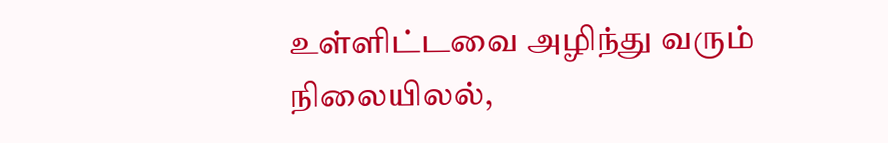உள்ளிட்டவை அழிந்து வரும் நிலையிலல்,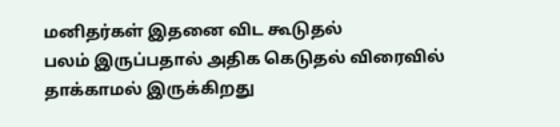மனிதர்கள் இதனை விட கூடுதல்
பலம் இருப்பதால் அதிக கெடுதல் விரைவில் தாக்காமல் இருக்கிறது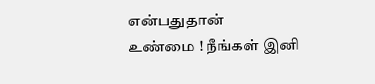என்பதுதான்
உண்மை ! நீங்கள் இனி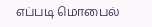எப்படி மொபைல்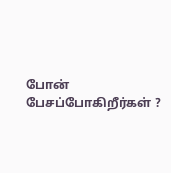போன் பேசப்போகிறீர்கள் ?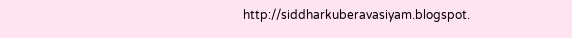http://siddharkuberavasiyam.blogspot.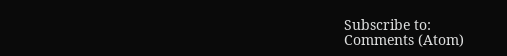Subscribe to:
Comments (Atom)